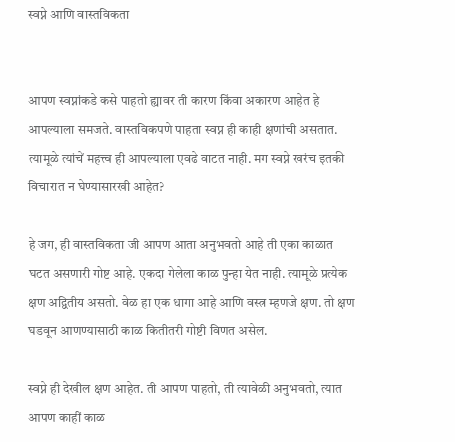स्वप्ने आणि वास्तविकता


आपण स्वप्नांकडे कसे पाहतो ह्यावर ती कारण किंवा अकारण आहेत हे आपल्याला समजते. वास्तविकपणे पाहता स्वप्न ही काही क्षणांची असतात. त्यामूळे त्यांचें महत्त्व ही आपल्याला एवढे वाटत नाही. मग स्वप्ने खरंच इतकी विचारात न घेण्यासारखी आहेत?

हे जग, ही वास्तविकता जी आपण आता अनुभवतो आहे ती एका काळात घटत असणारी गोष्ट आहे. एकदा गेलेला काळ पुन्हा येत नाही. त्यामूळे प्रत्येक क्षण अद्वितीय असतो. वेळ हा एक धागा आहे आणि वस्त्र म्हणजे क्षण. तो क्षण घडवून आणण्यासाठी काळ कितीतरी गोष्टी विणत असेल.

स्वप्ने ही देखील क्षण आहेत. ती आपण पाहतो, ती त्यावेळी अनुभवतो, त्यात आपण काहीं काळ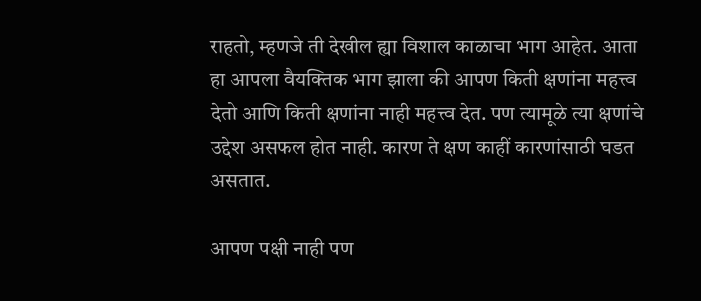राहतो, म्हणजे ती देखील ह्या विशाल काळाचा भाग आहेत. आता हा आपला वैयक्तिक भाग झाला की आपण किती क्षणांना महत्त्व देतो आणि किती क्षणांना नाही महत्त्व देत. पण त्यामूळे त्या क्षणांचे उद्देश असफल होत नाही. कारण ते क्षण काहीं कारणांसाठी घडत असतात.

आपण पक्षी नाही पण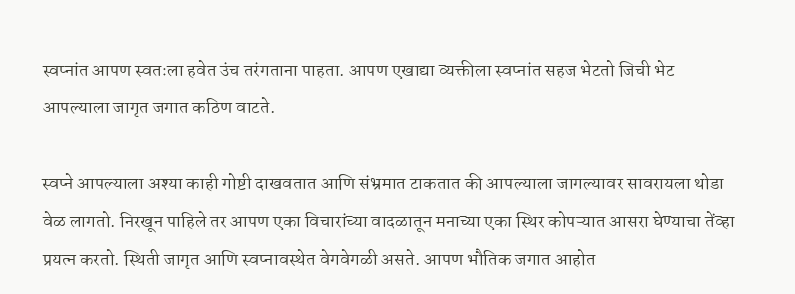स्वप्नांत आपण स्वतःला हवेत उंच तरंगताना पाहता. आपण एखाद्या व्यक्तीला स्वप्नांत सहज भेटतो जिची भेट आपल्याला जागृत जगात कठिण वाटते.

स्वप्ने आपल्याला अश्या काही गोष्टी दाखवतात आणि संभ्रमात टाकतात की आपल्याला जागल्यावर सावरायला थोडा वेळ लागतो. निरखून पाहिले तर आपण एका विचारांच्या वादळातून मनाच्या एका स्थिर कोपऱ्यात आसरा घेण्याचा तेंव्हा प्रयत्न करतो. स्थिती जागृत आणि स्वप्नावस्थेत वेगवेगळी असते. आपण भौतिक जगात आहोत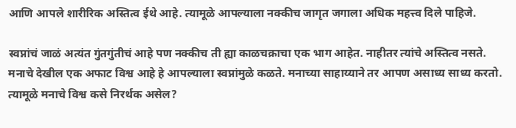आणि आपले शारीरिक अस्तित्व ईथे आहे. त्यामूळे आपल्याला नक्कीच जागृत जगाला अधिक महत्त्व दिले पाहिजे.

स्वप्नांचं जाळं अत्यंत गुंतगुंतीचं आहे पण नक्कीच ती ह्या काळचक्राचा एक भाग आहेत. नाहीतर त्यांचे अस्तित्व नसते. मनाचे देखील एक अफाट विश्व आहे हे आपल्याला स्वप्नांमुळे कळते. मनाच्या साहाय्याने तर आपण असाध्य साध्य करतो. त्यामूळे मनाचे विश्व कसे निरर्थक असेल?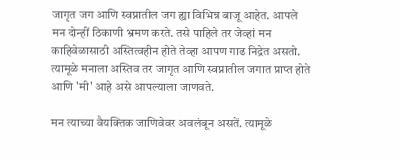जागृत जग आणि स्वप्नातील जग ह्या विभिन्न बाजू आहेत. आपले मन दोन्हीं ठिकाणी भ्रमण करते. तसे पाहिले तर जेव्हां मन काहिवेळासाठी अस्तित्वहीन होते तेव्हा आपण गाढ निद्रेत असतो. त्यामूळे मनाला अस्तिव तर जागृत आणि स्वप्नातील जगात प्राप्त होते आणि 'मी' आहे असे आपल्याला जाणवते.

मन त्याच्या वैयक्तिक जाणिवेवर अवलंबून असतें. त्यामूळे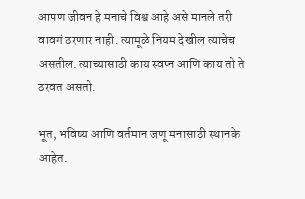आपण जीवन हे मनाचे विश्व आहे असे मानले तरी वावगं ठरणार नाही. त्यामूळे नियम देखील त्याचेच असतील. त्याच्यासाठी काय स्वप्न आणि काय तो ते ठरवत असतो.

भूत, भविष्य आणि वर्तमान जणू मनासाठी स्थानके आहेत.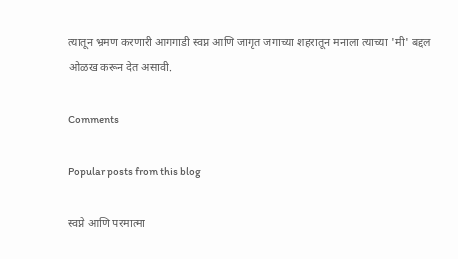त्यातून भ्रमण करणारी आगगाडी स्वप्न आणि जागृत जगाच्या शहरातून मनाला त्याच्या 'मी' बद्दल ओळख करून देत असावी.

Comments

Popular posts from this blog

स्वप्ने आणि परमात्मा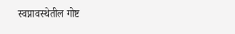स्वप्नावस्थेतील गोष्ट